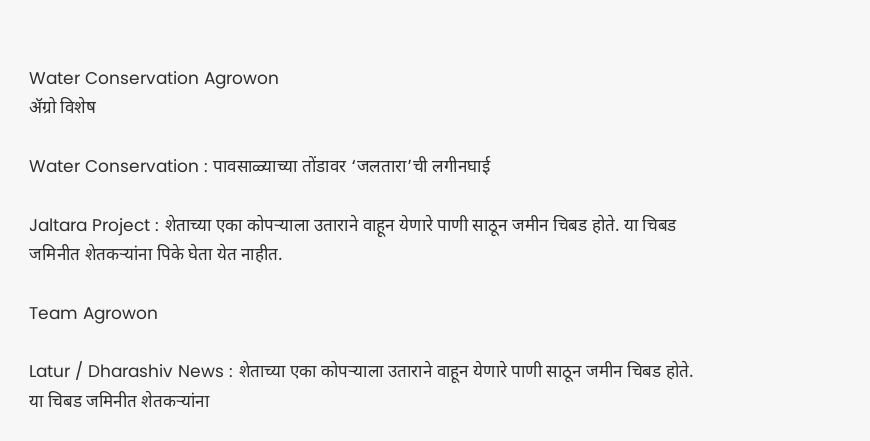Water Conservation Agrowon
ॲग्रो विशेष

Water Conservation : पावसाळ्याच्या तोंडावर ‘जलतारा’ची लगीनघाई

Jaltara Project : शेताच्या एका कोपऱ्याला उताराने वाहून येणारे पाणी साठून जमीन चिबड होते. या चिबड जमिनीत शेतकऱ्यांना पिके घेता येत नाहीत.

Team Agrowon

Latur / Dharashiv News : शेताच्या एका कोपऱ्याला उताराने वाहून येणारे पाणी साठून जमीन चिबड होते. या चिबड जमिनीत शेतकऱ्यांना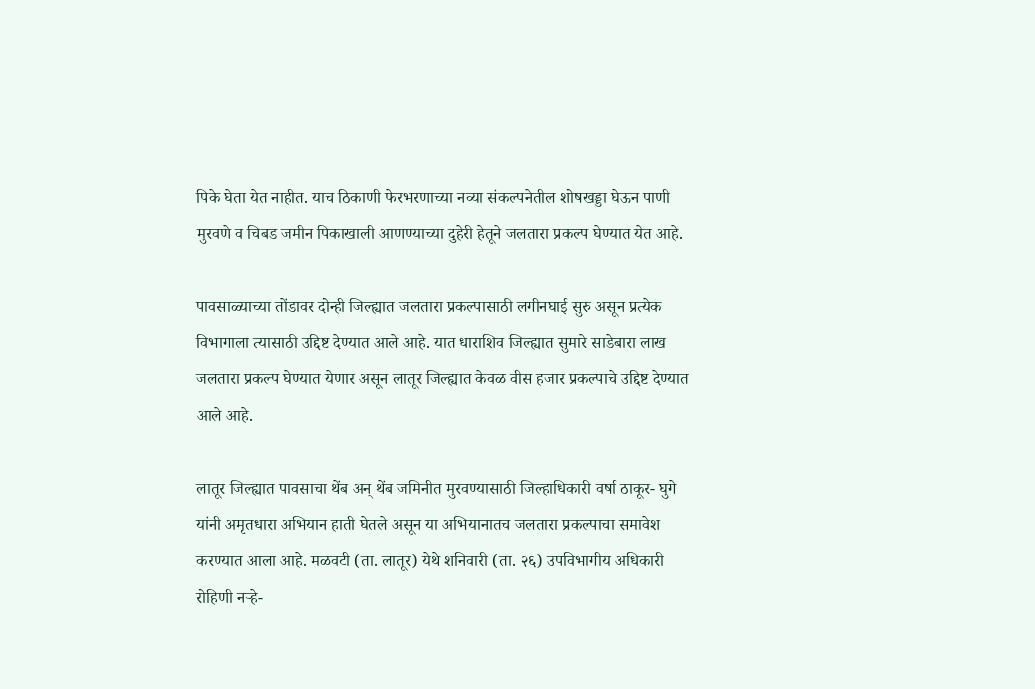पिके घेता येत नाहीत. याच ठिकाणी फेरभरणाच्या नव्या संकल्पनेतील शोषखड्डा घेऊन पाणी मुरवणे व चिबड जमीन पिकाखाली आणण्याच्या दुहेरी हेतूने जलतारा प्रकल्प घेण्यात येत आहे.

पावसाळ्याच्या तोंडावर दोन्ही जिल्ह्यात जलतारा प्रकल्पासाठी लगीनघाई सुरु असून प्रत्येक विभागाला त्यासाठी उद्दिष्ट देण्यात आले आहे. यात धाराशिव जिल्ह्यात सुमारे साडेबारा लाख जलतारा प्रकल्प घेण्यात येणार असून लातूर जिल्ह्यात केवळ वीस हजार प्रकल्पाचे उद्दिष्ट देण्यात आले आहे.

लातूर जिल्ह्यात पावसाचा थेंब अन् थेंब जमिनीत मुरवण्यासाठी जिल्हाधिकारी वर्षा ठाकूर- घुगे यांनी अमृतधारा अभियान हाती घेतले असून या अभियानातच जलतारा प्रकल्पाचा समावेश करण्यात आला आहे. मळवटी (ता. लातूर) येथे शनिवारी (ता. २६) उपविभागीय अधिकारी रोहिणी नऱ्हे-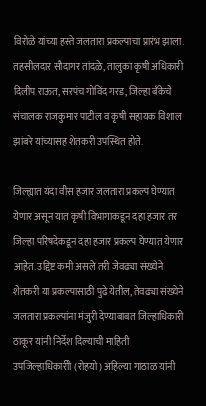विरोळे यांच्या हस्ते जलतारा प्रकल्पाचा प्रारंभ झाला. तहसीलदार सौदागर तांदळे, तालुका कृषी अधिकारी दिलीप राऊत, सरपंच गोविंद गरड, जिल्हा बँकेचे संचालक राजकुमार पाटील व कृषी सहायक विशाल झांबरे यांच्यासह शेतकरी उपस्थित होते.

जिल्ह्यात यंदा वीस हजार जलतारा प्रकल्प घेण्यात येणार असून यात कृषी विभागाकडून दहा हजार तर जिल्हा परिषदेकडून दहा हजार प्रकल्प घेण्यात येणार आहेत. उद्दिष्ट कमी असले तरी जेवढ्या संख्येने शेतकरी या प्रकल्पासाठी पुढे येतील, तेवढ्या संख्येने जलतारा प्रकल्पांना मंजुरी देण्याबाबत जिल्हाधिकारी ठाकूर यांनी निर्देश दिल्याची माहिती उपजिल्हाधिकारीो (रोहयो) अहिल्या गाठाळ यांनी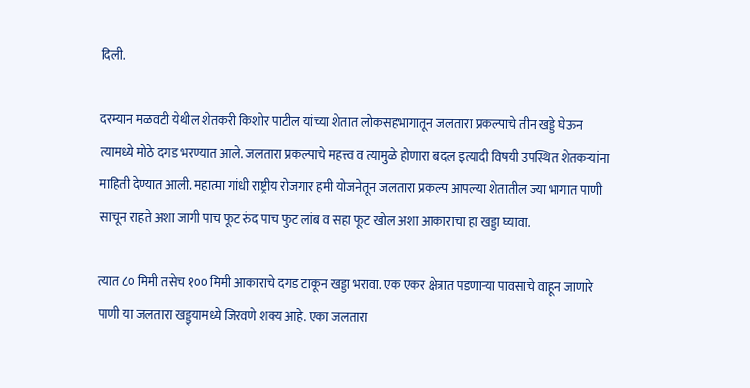दिली.

दरम्यान मळवटी येथील शेतकरी किशोर पाटील यांच्या शेतात लोकसहभागातून जलतारा प्रकल्पाचे तीन खड्डे घेऊन त्यामध्ये मोठे दगड भरण्यात आले. जलतारा प्रकल्पाचे महत्त्व व त्यामुळे होणारा बदल इत्यादी विषयी उपस्थित शेतकऱ्यांना माहिती देण्यात आली. महात्मा गांधी राष्ट्रीय रोजगार हमी योजनेतून जलतारा प्रकल्प आपल्या शेतातील ज्या भागात पाणी साचून राहते अशा जागी पाच फूट रुंद पाच फुट लांब व सहा फूट खोल अशा आकाराचा हा खड्डा घ्यावा.

त्यात ८० मिमी तसेच १०० मिमी आकाराचे दगड टाकून खड्डा भरावा. एक एकर क्षेत्रात पडणाऱ्या पावसाचे वाहून जाणारे पाणी या जलतारा खड्ड्यामध्ये जिरवणे शक्य आहे. एका जलतारा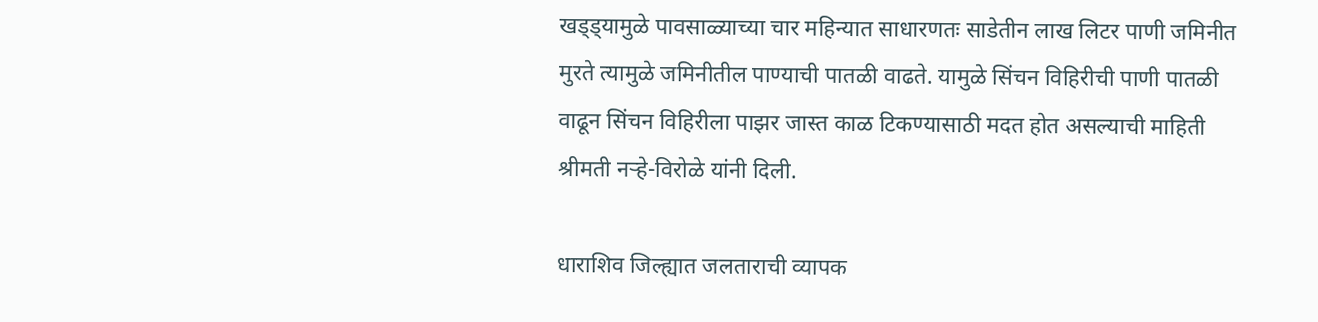खड्ड्यामुळे पावसाळ्याच्या चार महिन्यात साधारणतः साडेतीन लाख लिटर पाणी जमिनीत मुरते त्यामुळे जमिनीतील पाण्याची पातळी वाढते. यामुळे सिंचन विहिरीची पाणी पातळी वाढून सिंचन विहिरीला पाझर जास्त काळ टिकण्यासाठी मदत होत असल्याची माहिती श्रीमती नऱ्हे-विरोळे यांनी दिली.

धाराशिव जिल्ह्यात जलताराची व्यापक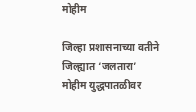मोहीम

जिल्हा प्रशासनाच्या वतीने जिल्ह्यात ‘जलतारा’ मोहीम युद्धपातळीवर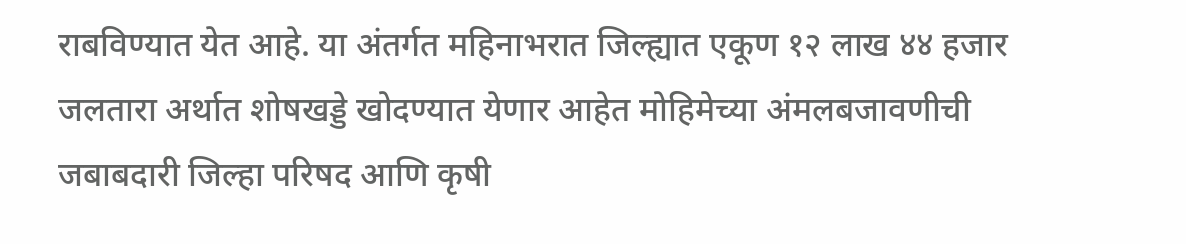राबविण्यात येत आहे. या अंतर्गत महिनाभरात जिल्ह्यात एकूण १२ लाख ४४ हजार जलतारा अर्थात शोषखड्डे खोदण्यात येणार आहेत मोहिमेच्या अंमलबजावणीची जबाबदारी जिल्हा परिषद आणि कृषी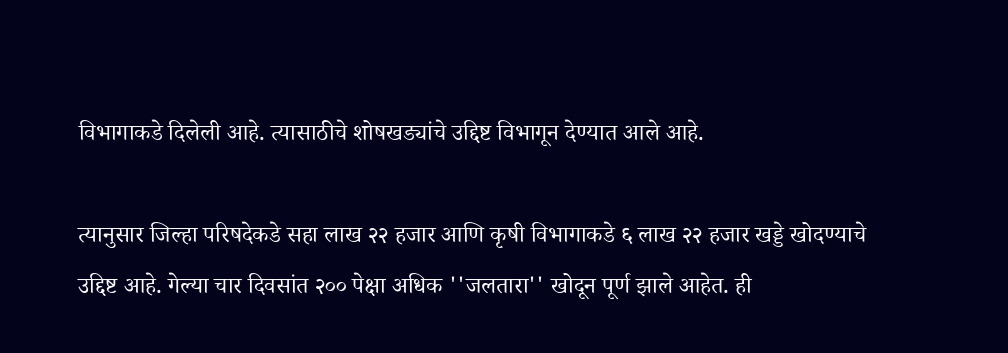विभागाकडे दिलेली आहे. त्यासाठीचे शोषखड्यांचे उद्दिष्ट विभागून देण्यात आले आहे.

त्यानुसार जिल्हा परिषदेकडे सहा लाख २२ हजार आणि कृषी विभागाकडे ६ लाख २२ हजार खड्डे खोदण्याचे उद्दिष्ट आहे. गेल्या चार दिवसांत २०० पेक्षा अधिक ''जलतारा'' खोदून पूर्ण झाले आहेत. ही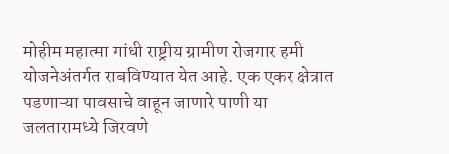मोहीम महात्मा गांधी राष्ट्रीय ग्रामीण रोजगार हमी योजनेअंतर्गत राबविण्यात येत आहे. एक एकर क्षेत्रात पडणाऱ्या पावसाचे वाहून जाणारे पाणी या जलतारामध्ये जिरवणे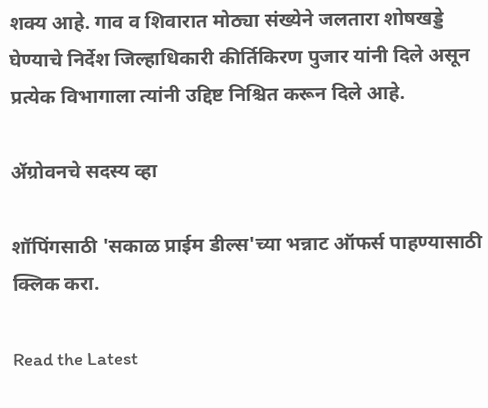शक्य आहे. गाव व शिवारात मोठ्या संख्येने जलतारा शोषखड्डे घेण्याचे निर्देश जिल्हाधिकारी कीर्तिकिरण पुजार यांनी दिले असून प्रत्येक विभागाला त्यांनी उद्दिष्ट निश्चित करून दिले आहे.

ॲग्रोवनचे सदस्य व्हा

शॉपिंगसाठी 'सकाळ प्राईम डील्स'च्या भन्नाट ऑफर्स पाहण्यासाठी क्लिक करा.

Read the Latest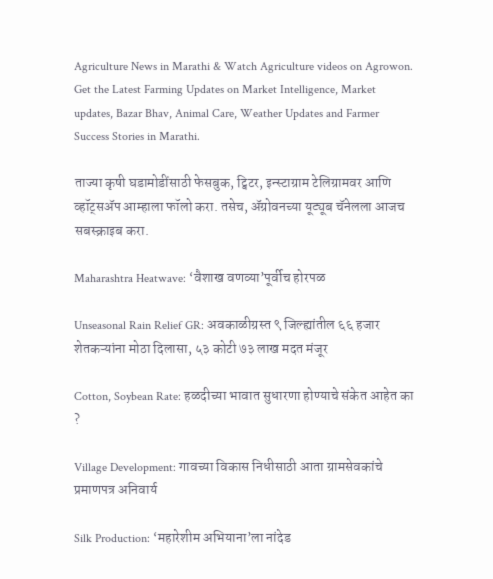Agriculture News in Marathi & Watch Agriculture videos on Agrowon. Get the Latest Farming Updates on Market Intelligence, Market updates, Bazar Bhav, Animal Care, Weather Updates and Farmer Success Stories in Marathi.

ताज्या कृषी घडामोडींसाठी फेसबुक, ट्विटर, इन्स्टाग्राम टेलिग्रामवर आणि व्हॉट्सॲप आम्हाला फॉलो करा. तसेच, ॲग्रोवनच्या यूट्यूब चॅनेलला आजच सबस्क्राइब करा.

Maharashtra Heatwave: ‘वैशाख वणव्या’पूर्वीच होरपळ

Unseasonal Rain Relief GR: अवकाळीग्रस्त ९ जिल्ह्यांतील ६६ हजार शेतकऱ्यांना मोठा दिलासा, ५३ कोटी ७३ लाख मदत मंजूर

Cotton, Soybean Rate: हळदीच्या भावात सुधारणा होण्याचे संकेत आहेत का ?

Village Development: गावच्या विकास निधीसाठी आता ग्रामसेवकांचे प्रमाणपत्र अनिवार्य

Silk Production: ‘महारेशीम अभियाना’ला नांदेड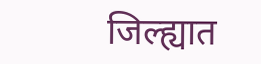जिल्ह्यात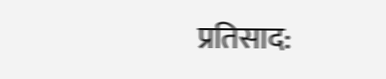प्रतिसाद: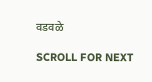वडवळे

SCROLL FOR NEXT